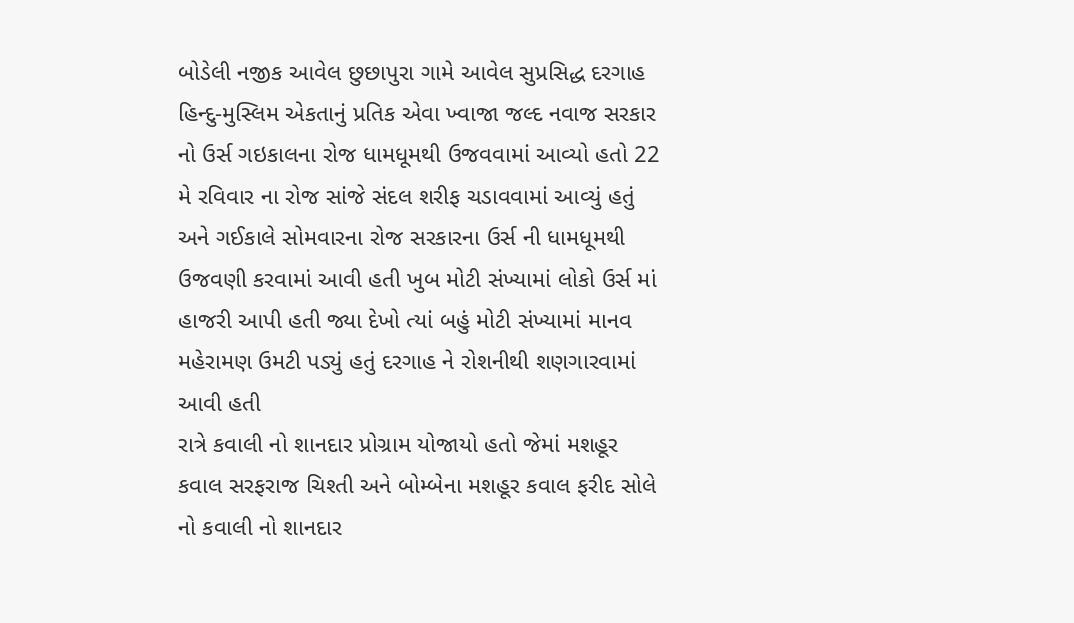બોડેલી નજીક આવેલ છુછાપુરા ગામે આવેલ સુપ્રસિદ્ધ દરગાહ હિન્દુ-મુસ્લિમ એકતાનું પ્રતિક એવા ખ્વાજા જલ્દ નવાજ સરકાર નો ઉર્સ ગઇકાલના રોજ ધામધૂમથી ઉજવવામાં આવ્યો હતો 22 મે રવિવાર ના રોજ સાંજે સંદલ શરીફ ચડાવવામાં આવ્યું હતું અને ગઈકાલે સોમવારના રોજ સરકારના ઉર્સ ની ધામધૂમથી ઉજવણી કરવામાં આવી હતી ખુબ મોટી સંખ્યામાં લોકો ઉર્સ માં હાજરી આપી હતી જ્યા દેખો ત્યાં બહું મોટી સંખ્યામાં માનવ મહેરામણ ઉમટી પડ્યું હતું દરગાહ ને રોશનીથી શણગારવામાં આવી હતી
રાત્રે કવાલી નો શાનદાર પ્રોગ્રામ યોજાયો હતો જેમાં મશહૂર કવાલ સરફરાજ ચિશ્તી અને બોમ્બેના મશહૂર કવાલ ફરીદ સોલે નો કવાલી નો શાનદાર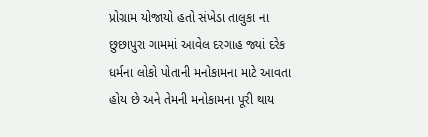પ્રોગ્રામ યોજાયો હતો સંખેડા તાલુકા ના છુછાપુરા ગામમાં આવેલ દરગાહ જ્યાં દરેક ધર્મના લોકો પોતાની મનોકામના માટે આવતા હોય છે અને તેમની મનોકામના પૂરી થાય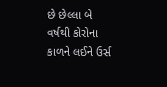છે છેલ્લા બે વર્ષથી કોરોના કાળને લઈને ઉર્સ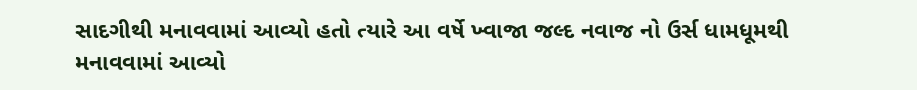સાદગીથી મનાવવામાં આવ્યો હતો ત્યારે આ વર્ષે ખ્વાજા જલ્દ નવાજ નો ઉર્સ ધામધૂમથી મનાવવામાં આવ્યો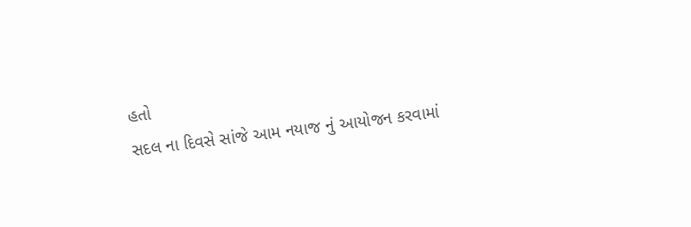હતો
સદલ ના દિવસે સાંજે આમ નયાજ નું આયોજન કરવામાં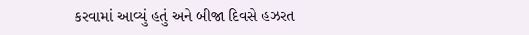કરવામાં આવ્યું હતું અને બીજા દિવસે હઝરત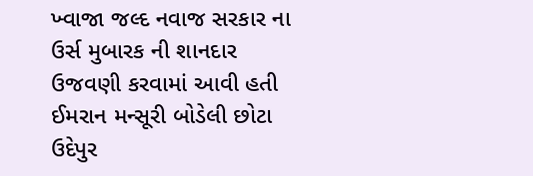ખ્વાજા જલ્દ નવાજ સરકાર ના ઉર્સ મુબારક ની શાનદાર ઉજવણી કરવામાં આવી હતી
ઈમરાન મન્સૂરી બોડેલી છોટા ઉદેપુર